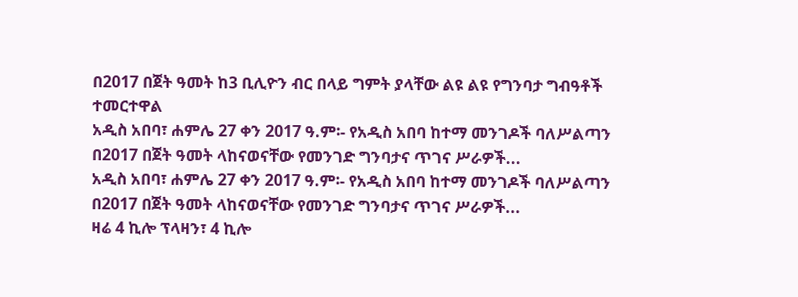በ2017 በጀት ዓመት ከ3 ቢሊዮን ብር በላይ ግምት ያላቸው ልዩ ልዩ የግንባታ ግብዓቶች ተመርተዋል
አዲስ አበባ፣ ሐምሌ 27 ቀን 2017 ዓ.ም፡- የአዲስ አበባ ከተማ መንገዶች ባለሥልጣን በ2017 በጀት ዓመት ላከናወናቸው የመንገድ ግንባታና ጥገና ሥራዎች...
አዲስ አበባ፣ ሐምሌ 27 ቀን 2017 ዓ.ም፡- የአዲስ አበባ ከተማ መንገዶች ባለሥልጣን በ2017 በጀት ዓመት ላከናወናቸው የመንገድ ግንባታና ጥገና ሥራዎች...
ዛሬ 4 ኪሎ ፕላዛን፣ 4 ኪሎ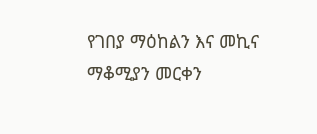የገበያ ማዕከልን እና መኪና ማቆሚያን መርቀን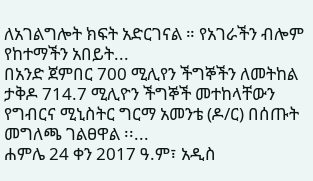ለአገልግሎት ክፍት አድርገናል ። የአገራችን ብሎም የከተማችን አበይት...
በአንድ ጀምበር 700 ሚሊየን ችግኞችን ለመትከል ታቅዶ 714.7 ሚሊዮን ችግኞች መተከላቸውን የግብርና ሚኒስትር ግርማ አመንቴ (ዶ/ር) በሰጡት መግለጫ ገልፀዋል ፡፡...
ሐምሌ 24 ቀን 2017 ዓ.ም፣ አዲስ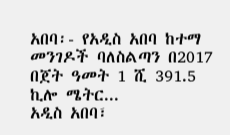አበባ፡- የአዲስ አበባ ከተማ መንገዶች ባለስልጣን በ2017 በጀት ዓመት 1 ሺ 391.5 ኪሎ ሜትር...
አዲስ አበባ፣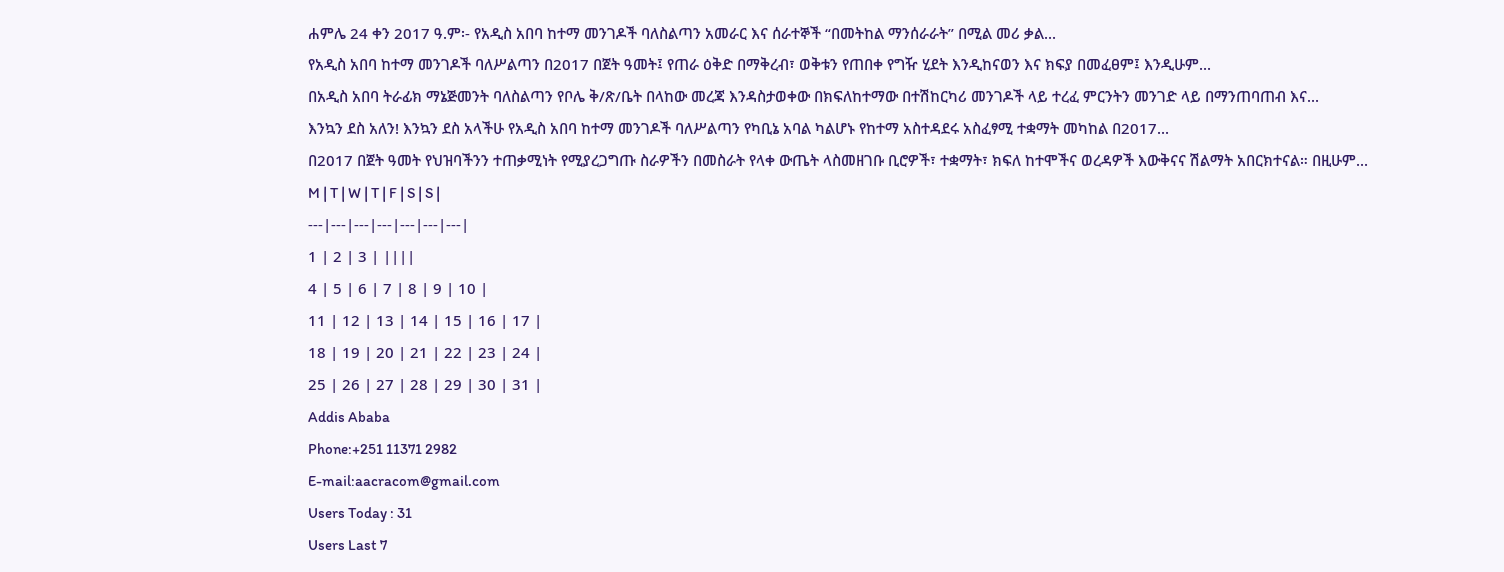ሐምሌ 24 ቀን 2017 ዓ.ም፡- የአዲስ አበባ ከተማ መንገዶች ባለስልጣን አመራር እና ሰራተኞች “በመትከል ማንሰራራት” በሚል መሪ ቃል...
የአዲስ አበባ ከተማ መንገዶች ባለሥልጣን በ2017 በጀት ዓመት፤ የጠራ ዕቅድ በማቅረብ፣ ወቅቱን የጠበቀ የግዥ ሂደት እንዲከናወን እና ክፍያ በመፈፀም፤ እንዲሁም...
በአዲስ አበባ ትራፊክ ማኔጅመንት ባለስልጣን የቦሌ ቅ/ጽ/ቤት በላከው መረጃ እንዳስታወቀው በክፍለከተማው በተሽከርካሪ መንገዶች ላይ ተረፈ ምርንትን መንገድ ላይ በማንጠባጠብ እና...
እንኳን ደስ አለን! እንኳን ደስ አላችሁ የአዲስ አበባ ከተማ መንገዶች ባለሥልጣን የካቢኔ አባል ካልሆኑ የከተማ አስተዳደሩ አስፈፃሚ ተቋማት መካከል በ2017...
በ2017 በጀት ዓመት የህዝባችንን ተጠቃሚነት የሚያረጋግጡ ስራዎችን በመስራት የላቀ ውጤት ላስመዘገቡ ቢሮዎች፣ ተቋማት፣ ክፍለ ከተሞችና ወረዳዎች እውቅናና ሽልማት አበርክተናል። በዚሁም...
M | T | W | T | F | S | S |
---|---|---|---|---|---|---|
1 | 2 | 3 | ||||
4 | 5 | 6 | 7 | 8 | 9 | 10 |
11 | 12 | 13 | 14 | 15 | 16 | 17 |
18 | 19 | 20 | 21 | 22 | 23 | 24 |
25 | 26 | 27 | 28 | 29 | 30 | 31 |
Addis Ababa
Phone:+251 11371 2982
E-mail:aacracom@gmail.com
Users Today : 31
Users Last 7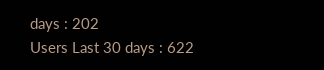days : 202
Users Last 30 days : 622